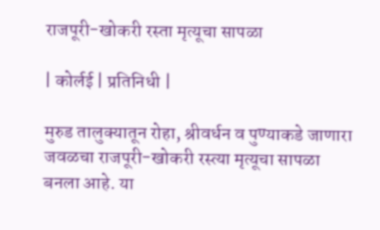राजपूरी-खोकरी रस्ता मृत्यूचा सापळा

| कोर्लई | प्रतिनिधी |

मुरुड तालुक्यातून रोहा, श्रीवर्धन व पुण्याकडे जाणारा जवळचा राजपूरी-खोकरी रस्त्या मृत्यूचा सापळा बनला आहे. या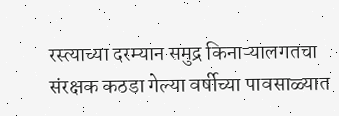रस्त्याच्या दरम्यान समुद्र किनाऱ्यालगतचा संरक्षक कठडा गेल्या वर्षीच्या पावसाळ्यात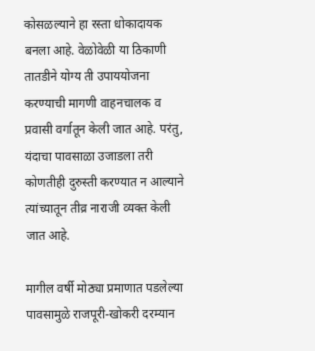कोसळल्याने हा रस्ता धोकादायक बनला आहे. वेळोवेळी या ठिकाणी तातडीने योग्य ती उपाययोजना करण्याची मागणी वाहनचालक व प्रवासी वर्गातून केली जात आहे. परंतु, यंदाचा पावसाळा उजाडला तरी कोणतीही दुरुस्ती करण्यात न आल्याने त्यांच्यातून तीव्र नाराजी व्यक्त केली जात आहे.

मागील वर्षी मोठ्या प्रमाणात पडलेल्या पावसामुळे राजपूरी-खोकरी दरम्यान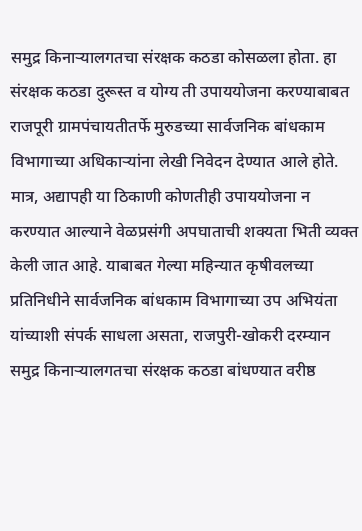समुद्र किनाऱ्यालगतचा संरक्षक कठडा कोसळला होता. हा संरक्षक कठडा दुरूस्त व योग्य ती उपाययोजना करण्याबाबत राजपूरी ग्रामपंचायतीतर्फे मुरुडच्या सार्वजनिक बांधकाम विभागाच्या अधिकाऱ्यांना लेखी निवेदन देण्यात आले होते. मात्र, अद्यापही या ठिकाणी कोणतीही उपाययोजना न करण्यात आल्याने वेळप्रसंगी अपघाताची शक्यता भिती व्यक्त केली जात आहे. याबाबत गेल्या महिन्यात कृषीवलच्या प्रतिनिधीने सार्वजनिक बांधकाम विभागाच्या उप अभियंता यांच्याशी संपर्क साधला असता, राजपुरी-खोकरी दरम्यान समुद्र किनाऱ्यालगतचा संरक्षक कठडा बांधण्यात वरीष्ठ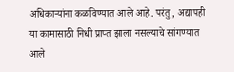अधिकाऱ्यांना कळविण्यात आले आहे. परंतु, अद्यापही या कामासाठी निधी प्राप्त झाला नसल्याचे सांगण्यात आले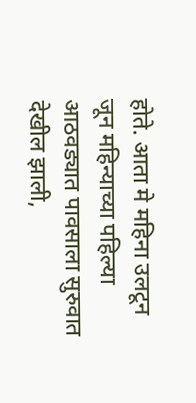होते. आता मे महिना उलटून जून महिन्याच्या पहिल्या आठवड्यात पावसाला सुरुवात देखील झाली,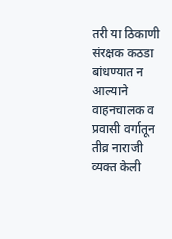तरी या ठिकाणी संरक्षक कठडा बांधण्यात न आल्याने वाहनचालक व प्रवासी वर्गातून तीव्र नाराजी व्यक्त केली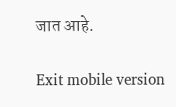जात आहे.

Exit mobile version